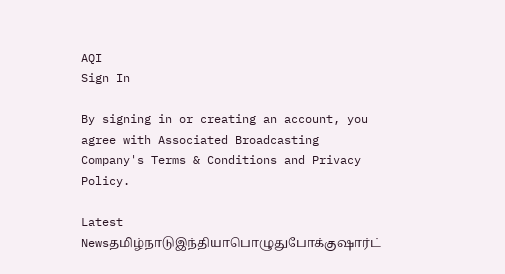AQI
Sign In

By signing in or creating an account, you agree with Associated Broadcasting Company's Terms & Conditions and Privacy Policy.

Latest Newsதமிழ்நாடுஇந்தியாபொழுதுபோக்குஷார்ட்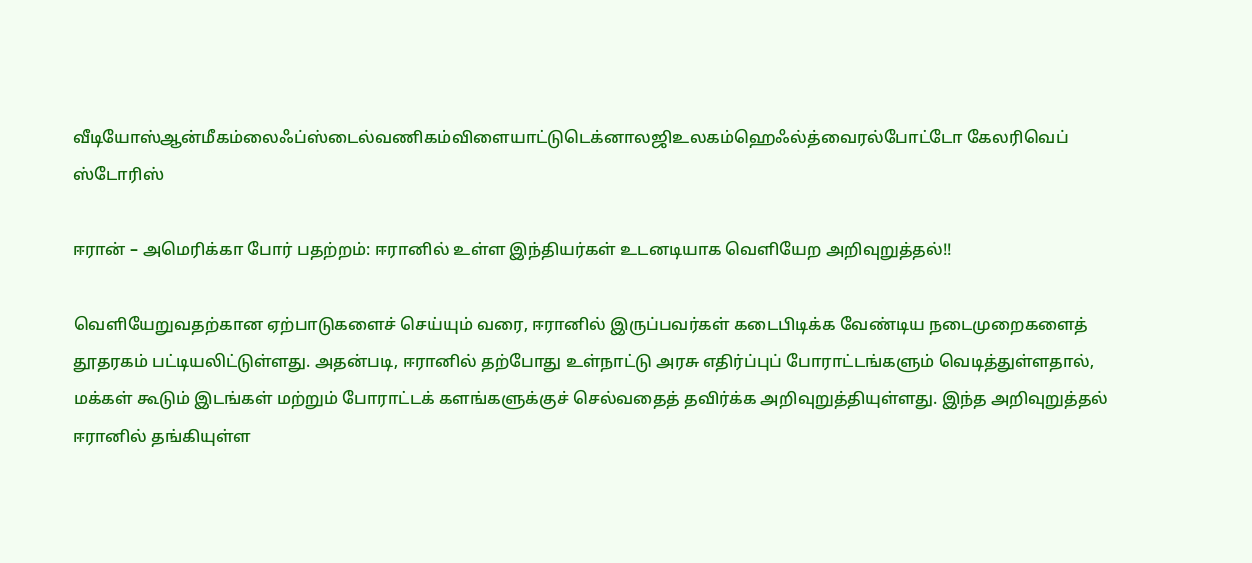வீடியோஸ்ஆன்மீகம்லைஃப்ஸ்டைல்வணிகம்விளையாட்டுடெக்னாலஜிஉலகம்ஹெஃல்த்வைரல்போட்டோ கேலரிவெப் ஸ்டோரிஸ்

ஈரான் – அமெரிக்கா போர் பதற்றம்: ஈரானில் உள்ள இந்தியர்கள் உடனடியாக வெளியேற அறிவுறுத்தல்!!

வெளியேறுவதற்கான ஏற்பாடுகளைச் செய்யும் வரை, ஈரானில் இருப்பவர்கள் கடைபிடிக்க வேண்டிய நடைமுறைகளைத் தூதரகம் பட்டியலிட்டுள்ளது. அதன்படி, ஈரானில் தற்போது உள்நாட்டு அரசு எதிர்ப்புப் போராட்டங்களும் வெடித்துள்ளதால், மக்கள் கூடும் இடங்கள் மற்றும் போராட்டக் களங்களுக்குச் செல்வதைத் தவிர்க்க அறிவுறுத்தியுள்ளது. இந்த அறிவுறுத்தல் ஈரானில் தங்கியுள்ள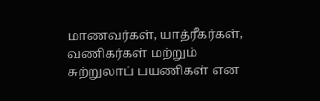மாணவர்கள், யாத்ரீகர்கள், வணிகர்கள் மற்றும் சுற்றுலாப் பயணிகள் என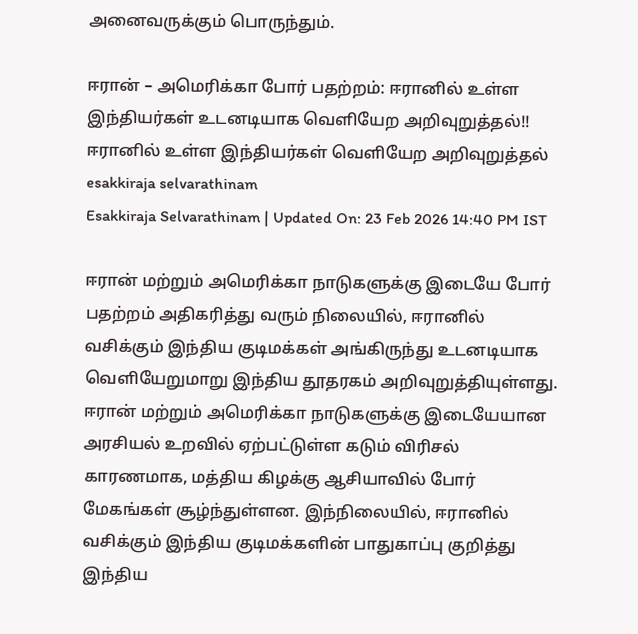அனைவருக்கும் பொருந்தும்.

ஈரான் – அமெரிக்கா போர் பதற்றம்: ஈரானில் உள்ள இந்தியர்கள் உடனடியாக வெளியேற அறிவுறுத்தல்!!
ஈரானில் உள்ள இந்தியர்கள் வெளியேற அறிவுறுத்தல்
esakkiraja selvarathinam
Esakkiraja Selvarathinam | Updated On: 23 Feb 2026 14:40 PM IST

ஈரான் மற்றும் அமெரிக்கா நாடுகளுக்கு இடையே போர் பதற்றம் அதிகரித்து வரும் நிலையில், ஈரானில் வசிக்கும் இந்திய குடிமக்கள் அங்கிருந்து உடனடியாக வெளியேறுமாறு இந்திய தூதரகம் அறிவுறுத்தியுள்ளது. ஈரான் மற்றும் அமெரிக்கா நாடுகளுக்கு இடையேயான அரசியல் உறவில் ஏற்பட்டுள்ள கடும் விரிசல் காரணமாக, மத்திய கிழக்கு ஆசியாவில் போர் மேகங்கள் சூழ்ந்துள்ளன. இந்நிலையில், ஈரானில் வசிக்கும் இந்திய குடிமக்களின் பாதுகாப்பு குறித்து இந்திய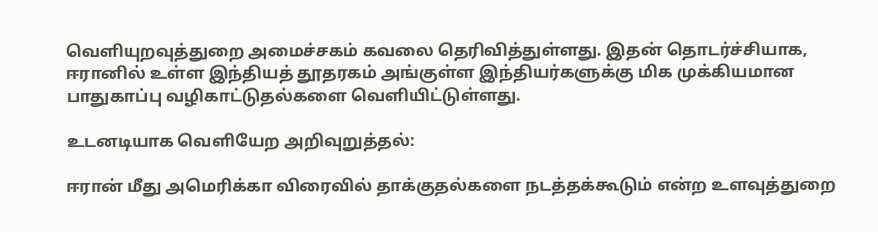வெளியுறவுத்துறை அமைச்சகம் கவலை தெரிவித்துள்ளது. இதன் தொடர்ச்சியாக, ஈரானில் உள்ள இந்தியத் தூதரகம் அங்குள்ள இந்தியர்களுக்கு மிக முக்கியமான பாதுகாப்பு வழிகாட்டுதல்களை வெளியிட்டுள்ளது.

உடனடியாக வெளியேற அறிவுறுத்தல்:

ஈரான் மீது அமெரிக்கா விரைவில் தாக்குதல்களை நடத்தக்கூடும் என்ற உளவுத்துறை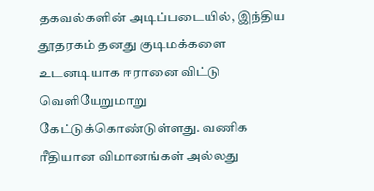தகவல்களின் அடிப்படையில், இந்திய தூதரகம் தனது குடிமக்களை உடனடியாக ஈரானை விட்டு வெளியேறுமாறு கேட்டுக்கொண்டுள்ளது. வணிக ரீதியான விமானங்கள் அல்லது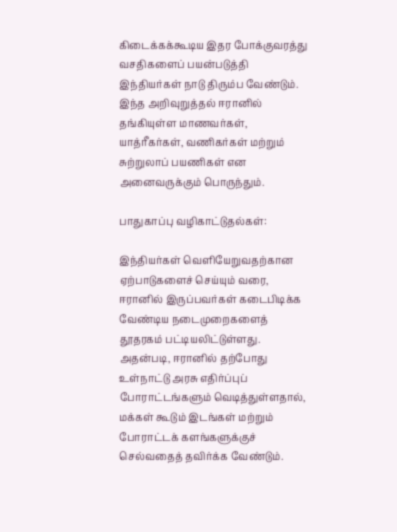கிடைக்கக்கூடிய இதர போக்குவரத்து வசதிகளைப் பயன்படுத்தி இந்தியர்கள் நாடு திரும்ப வேண்டும். இந்த அறிவுறுத்தல் ஈரானில் தங்கியுள்ள மாணவர்கள், யாத்ரீகர்கள், வணிகர்கள் மற்றும் சுற்றுலாப் பயணிகள் என அனைவருக்கும் பொருந்தும்.

பாதுகாப்பு வழிகாட்டுதல்கள்:

இந்தியர்கள் வெளியேறுவதற்கான ஏற்பாடுகளைச் செய்யும் வரை, ஈரானில் இருப்பவர்கள் கடைபிடிக்க வேண்டிய நடைமுறைகளைத் தூதரகம் பட்டியலிட்டுள்ளது. அதன்படி, ஈரானில் தற்போது உள்நாட்டு அரசு எதிர்ப்புப் போராட்டங்களும் வெடித்துள்ளதால், மக்கள் கூடும் இடங்கள் மற்றும் போராட்டக் களங்களுக்குச் செல்வதைத் தவிர்க்க வேண்டும்.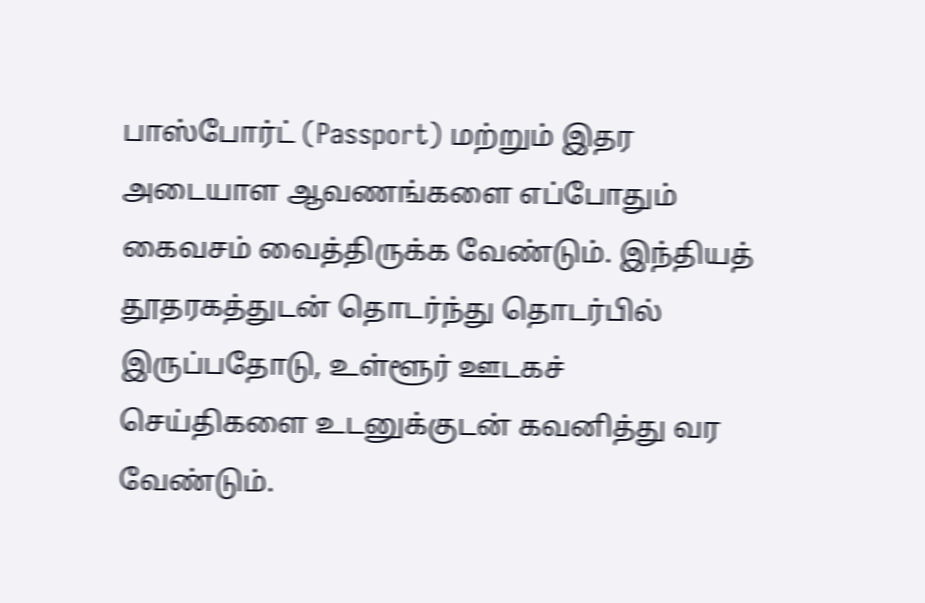பாஸ்போர்ட் (Passport) மற்றும் இதர அடையாள ஆவணங்களை எப்போதும் கைவசம் வைத்திருக்க வேண்டும். இந்தியத் தூதரகத்துடன் தொடர்ந்து தொடர்பில் இருப்பதோடு, உள்ளூர் ஊடகச் செய்திகளை உடனுக்குடன் கவனித்து வர வேண்டும்.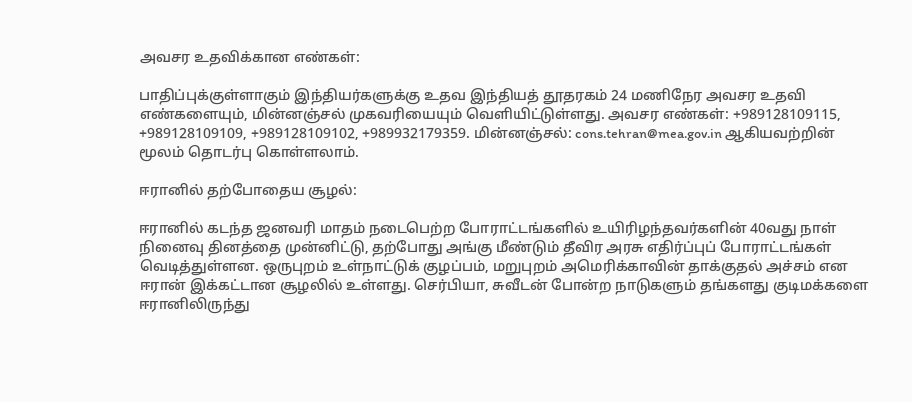அவசர உதவிக்கான எண்கள்:

பாதிப்புக்குள்ளாகும் இந்தியர்களுக்கு உதவ இந்தியத் தூதரகம் 24 மணிநேர அவசர உதவி எண்களையும், மின்னஞ்சல் முகவரியையும் வெளியிட்டுள்ளது. அவசர எண்கள்: +989128109115, +989128109109, +989128109102, +989932179359. மின்னஞ்சல்: cons.tehran@mea.gov.in ஆகியவற்றின் மூலம் தொடர்பு கொள்ளலாம்.

ஈரானில் தற்போதைய சூழல்:

ஈரானில் கடந்த ஜனவரி மாதம் நடைபெற்ற போராட்டங்களில் உயிரிழந்தவர்களின் 40வது நாள் நினைவு தினத்தை முன்னிட்டு, தற்போது அங்கு மீண்டும் தீவிர அரசு எதிர்ப்புப் போராட்டங்கள் வெடித்துள்ளன. ஒருபுறம் உள்நாட்டுக் குழப்பம், மறுபுறம் அமெரிக்காவின் தாக்குதல் அச்சம் என ஈரான் இக்கட்டான சூழலில் உள்ளது. செர்பியா, சுவீடன் போன்ற நாடுகளும் தங்களது குடிமக்களை ஈரானிலிருந்து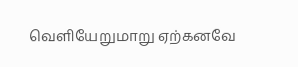வெளியேறுமாறு ஏற்கனவே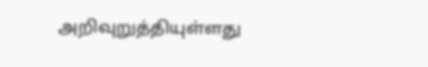அறிவுறுத்தியுள்ளது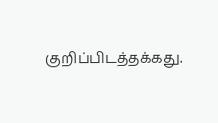குறிப்பிடத்தக்கது.